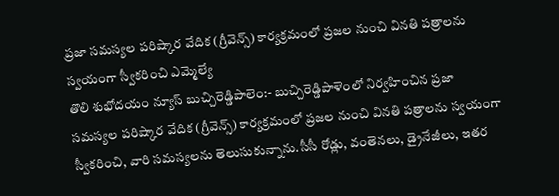ప్రజా సమస్యల పరిష్కార వేదిక (గ్రీవెన్స్) కార్యక్రమంలో ప్రజల నుంచి వినతి పత్రాలను స్వయంగా స్వీకరించి ఎమ్మెల్యే
తొలి శుభోదయం న్యూస్ బుచ్చిరెడ్డిపాలెం:- బుచ్చిరెడ్డిపాళెంలో నిర్వహించిన ప్రజా సమస్యల పరిష్కార వేదిక (గ్రీవెన్స్) కార్యక్రమంలో ప్రజల నుంచి వినతి పత్రాలను స్వయంగా స్వీకరించి, వారి సమస్యలను తెలుసుకున్నాను.సీసీ రోడ్లు, వంతెనలు, డ్రైనేజీలు, ఇతర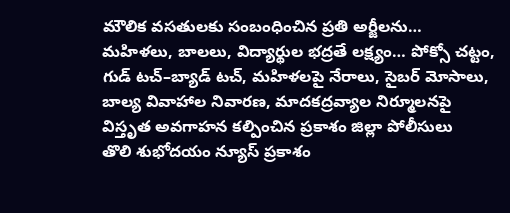మౌలిక వసతులకు సంబంధించిన ప్రతి అర్జీలను…
మహిళలు, బాలలు, విద్యార్థుల భద్రతే లక్ష్యం… పోక్సో చట్టం, గుడ్ టచ్–బ్యాడ్ టచ్, మహిళలపై నేరాలు, సైబర్ మోసాలు, బాల్య వివాహాల నివారణ, మాదకద్రవ్యాల నిర్మూలనపై విస్తృత అవగాహన కల్పించిన ప్రకాశం జిల్లా పోలీసులు
తొలి శుభోదయం న్యూస్ ప్రకాశం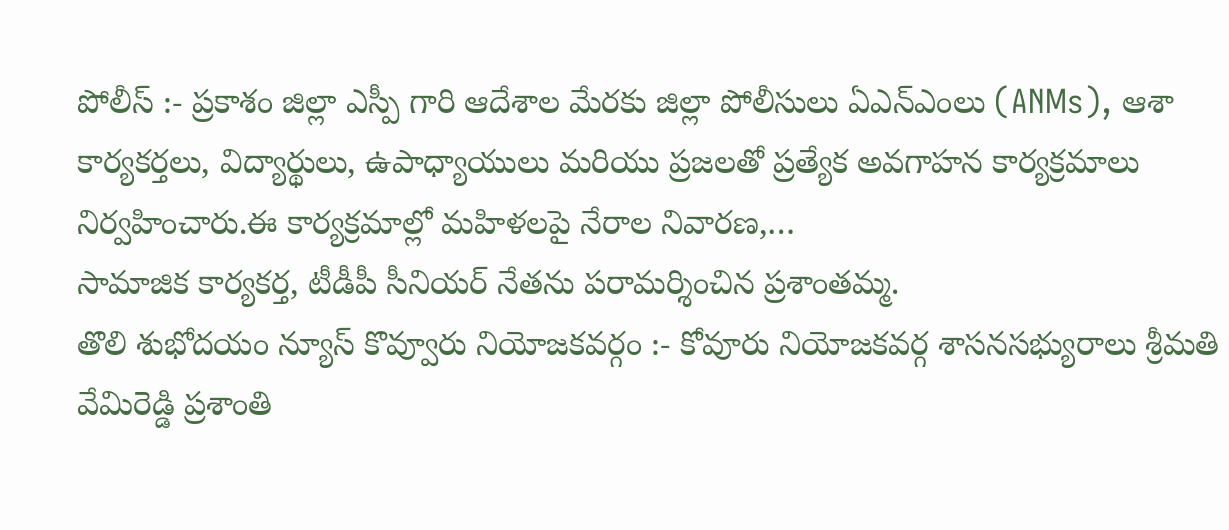పోలీస్ :- ప్రకాశం జిల్లా ఎస్పీ గారి ఆదేశాల మేరకు జిల్లా పోలీసులు ఏఎన్ఎంలు (ANMs), ఆశా కార్యకర్తలు, విద్యార్థులు, ఉపాధ్యాయులు మరియు ప్రజలతో ప్రత్యేక అవగాహన కార్యక్రమాలు నిర్వహించారు.ఈ కార్యక్రమాల్లో మహిళలపై నేరాల నివారణ,…
సామాజిక కార్యకర్త, టీడీపీ సీనియర్ నేతను పరామర్శించిన ప్రశాంతమ్మ.
తొలి శుభోదయం న్యూస్ కొవ్వూరు నియోజకవర్గం :- కోవూరు నియోజకవర్గ శాసనసభ్యురాలు శ్రీమతి వేమిరెడ్డి ప్రశాంతి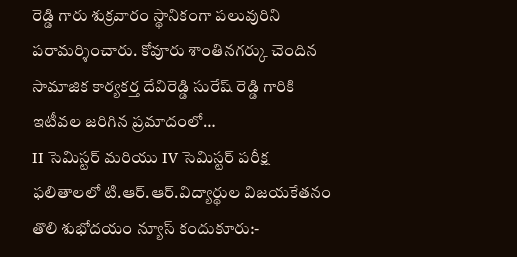రెడ్డి గారు శుక్రవారం స్థానికంగా పలువురిని పరామర్శించారు. కోవూరు శాంతినగర్కు చెందిన సామాజిక కార్యకర్త దేవిరెడ్డి సురేష్ రెడ్డి గారికి ఇటీవల జరిగిన ప్రమాదంలో…
II సెమిస్టర్ మరియు IV సెమిస్టర్ పరీక్ష ఫలితాలలో టి.ఆర్.ఆర్.విద్యార్థుల విజయకేతనం
తొలి శుభోదయం న్యూస్ కందుకూరు:-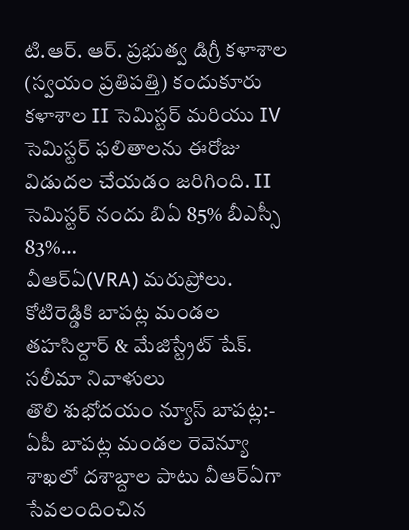టి.ఆర్. ఆర్. ప్రభుత్వ డిగ్రీ కళాశాల (స్వయం ప్రతిపత్తి) కందుకూరు కళాశాల II సెమిస్టర్ మరియు IV సెమిస్టర్ ఫలితాలను ఈరోజు విడుదల చేయడం జరిగింది. II సెమిస్టర్ నందు బిఏ 85% బీఎస్సీ 83%…
వీఆర్ఏ(VRA) మరుప్రోలు. కోటిరెడ్డికి బాపట్ల మండల తహసిల్దార్ & మేజిస్ట్రేట్ షేక్. సలీమా నివాళులు
తొలి శుభోదయం న్యూస్ బాపట్ల:- ఏపీ బాపట్ల మండల రెవెన్యూ శాఖలో దశాబ్దాల పాటు వీఆర్ఏగా సేవలందించిన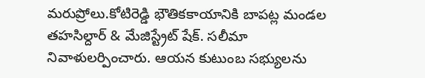మరుప్రోలు.కోటిరెడ్డి భౌతికకాయానికి బాపట్ల మండల తహసిల్దార్ & మేజిస్ట్రేట్ షేక్. సలీమా నివాళులర్పించారు. ఆయన కుటుంబ సభ్యులను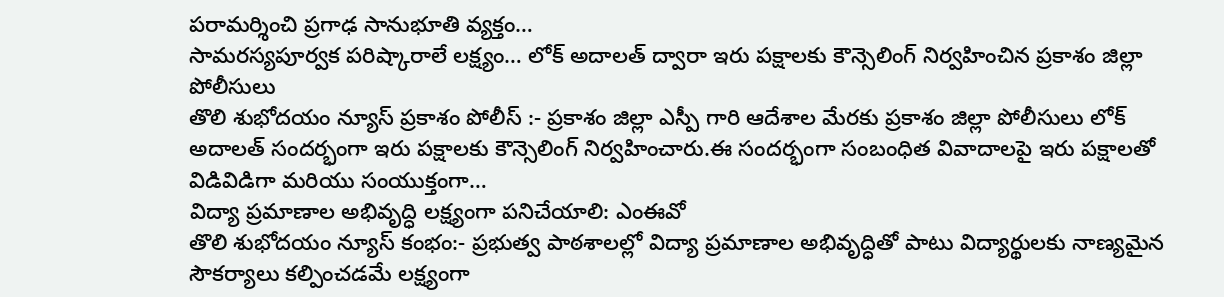పరామర్శించి ప్రగాఢ సానుభూతి వ్యక్తం…
సామరస్యపూర్వక పరిష్కారాలే లక్ష్యం… లోక్ అదాలత్ ద్వారా ఇరు పక్షాలకు కౌన్సెలింగ్ నిర్వహించిన ప్రకాశం జిల్లా పోలీసులు
తొలి శుభోదయం న్యూస్ ప్రకాశం పోలీస్ :- ప్రకాశం జిల్లా ఎస్పీ గారి ఆదేశాల మేరకు ప్రకాశం జిల్లా పోలీసులు లోక్ అదాలత్ సందర్భంగా ఇరు పక్షాలకు కౌన్సెలింగ్ నిర్వహించారు.ఈ సందర్భంగా సంబంధిత వివాదాలపై ఇరు పక్షాలతో విడివిడిగా మరియు సంయుక్తంగా…
విద్యా ప్రమాణాల అభివృద్ధి లక్ష్యంగా పనిచేయాలి: ఎంఈవో
తొలి శుభోదయం న్యూస్ కంభం:- ప్రభుత్వ పాఠశాలల్లో విద్యా ప్రమాణాల అభివృద్ధితో పాటు విద్యార్థులకు నాణ్యమైన సౌకర్యాలు కల్పించడమే లక్ష్యంగా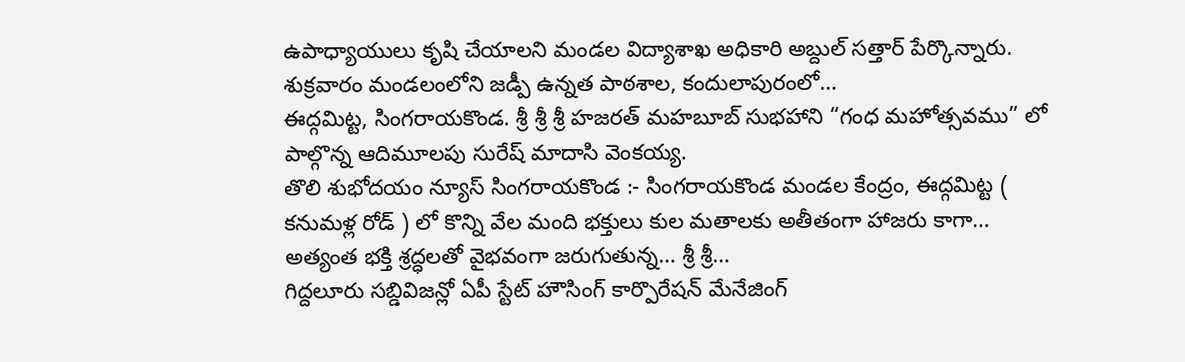ఉపాధ్యాయులు కృషి చేయాలని మండల విద్యాశాఖ అధికారి అబ్దుల్ సత్తార్ పేర్కొన్నారు. శుక్రవారం మండలంలోని జడ్పీ ఉన్నత పాఠశాల, కందులాపురంలో…
ఈద్గమిట్ట, సింగరాయకొండ. శ్రీ శ్రీ శ్రీ హజరత్ మహబూబ్ సుభహాని “గంధ మహోత్సవము” లో పాల్గొన్న ఆదిమూలపు సురేష్ మాదాసి వెంకయ్య.
తొలి శుభోదయం న్యూస్ సింగరాయకొండ :- సింగరాయకొండ మండల కేంద్రం, ఈద్గమిట్ట ( కనుమళ్ల రోడ్ ) లో కొన్ని వేల మంది భక్తులు కుల మతాలకు అతీతంగా హాజరు కాగా… అత్యంత భక్తి శ్రద్ధలతో వైభవంగా జరుగుతున్న… శ్రీ శ్రీ…
గిద్దలూరు సబ్డివిజన్లో ఏపీ స్టేట్ హౌసింగ్ కార్పొరేషన్ మేనేజింగ్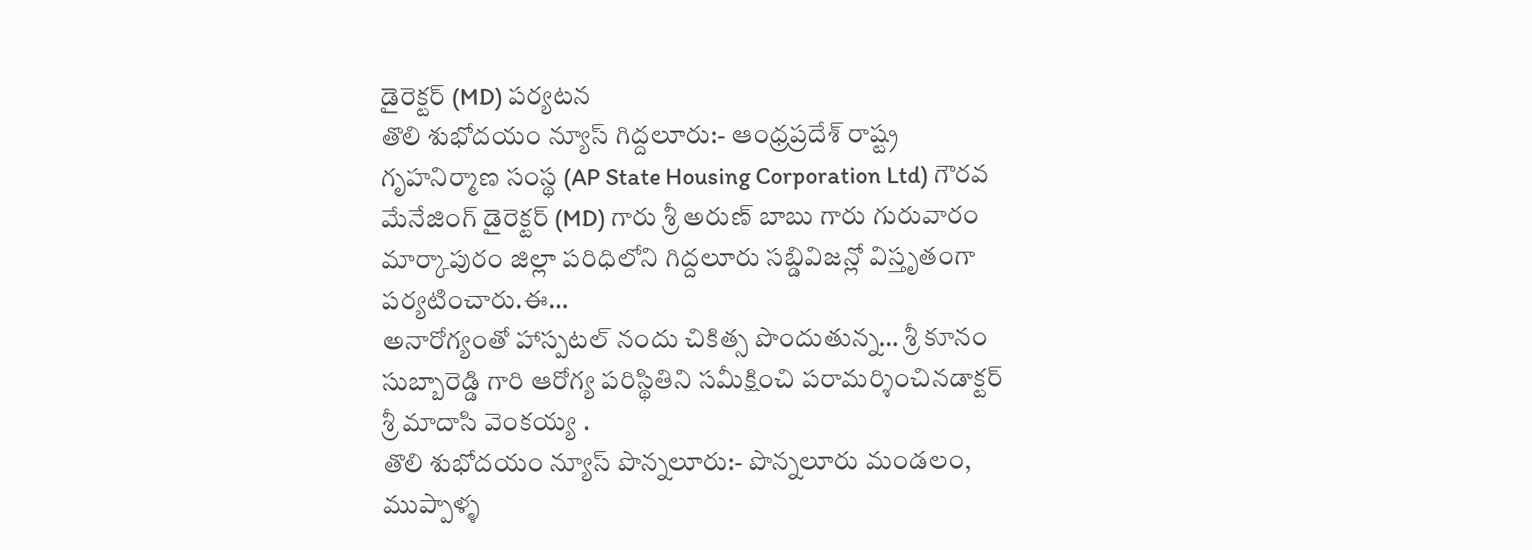డైరెక్టర్ (MD) పర్యటన
తొలి శుభోదయం న్యూస్ గిద్దలూరు:- ఆంధ్రప్రదేశ్ రాష్ట్ర గృహనిర్మాణ సంస్థ (AP State Housing Corporation Ltd) గౌరవ మేనేజింగ్ డైరెక్టర్ (MD) గారు శ్రీ అరుణ్ బాబు గారు గురువారం మార్కాపురం జిల్లా పరిధిలోని గిద్దలూరు సబ్డివిజన్లో విస్తృతంగా పర్యటించారు.ఈ…
అనారోగ్యంతో హాస్పటల్ నందు చికిత్స పొందుతున్న… శ్రీ కూనం సుబ్బారెడ్డి గారి ఆరోగ్య పరిస్థితిని సమీక్షించి పరామర్శించినడాక్టర్ శ్రీ మాదాసి వెంకయ్య .
తొలి శుభోదయం న్యూస్ పొన్నలూరు:- పొన్నలూరు మండలం, ముప్పాళ్ళ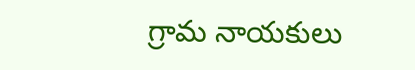గ్రామ నాయకులు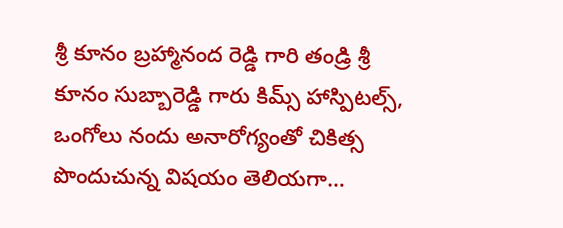శ్రీ కూనం బ్రహ్మానంద రెడ్డి గారి తండ్రి శ్రీ కూనం సుబ్బారెడ్డి గారు కిమ్స్ హాస్పిటల్స్, ఒంగోలు నందు అనారోగ్యంతో చికిత్స పొందుచున్న విషయం తెలియగా…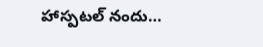హాస్పటల్ నందు…